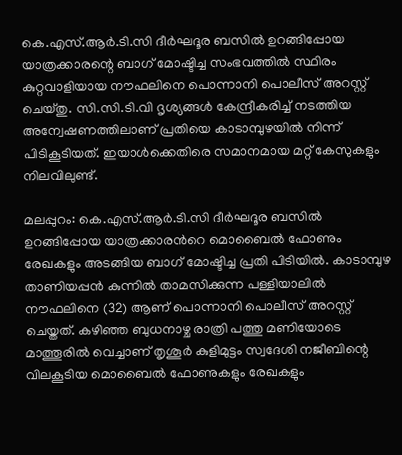കെ.എസ്.ആര്‍.ടി.സി ദീര്‍ഘദൂര ബസില്‍ ഉറങ്ങിപ്പോയ യാത്രക്കാരന്റെ ബാഗ് മോഷ്ടിച്ച സംഭവത്തില്‍ സ്ഥിരം കുറ്റവാളിയായ നൗഫലിനെ പൊന്നാനി പൊലീസ് അറസ്റ്റ് ചെയ്തു. സി.സി.ടി.വി ദൃശ്യങ്ങള്‍ കേന്ദ്രീകരിച്ച് നടത്തിയ അന്വേഷണത്തിലാണ് പ്രതിയെ കാടാമ്പുഴയില്‍ നിന്ന് പിടികൂടിയത്. ഇയാള്‍ക്കെതിരെ സമാനമായ മറ്റ് കേസുകളും നിലവിലുണ്ട്.

മലപ്പുറം: കെ.എസ്.ആര്‍.ടി.സി ദീര്‍ഘദൂര ബസില്‍ ഉറങ്ങിപ്പോയ യാത്രക്കാരന്‍റെ മൊബൈല്‍ ഫോണും രേഖകളും അടങ്ങിയ ബാഗ് മോഷ്ടിച്ച പ്രതി പിടിയില്‍. കാടാമ്പുഴ താണിയപ്പന്‍ കുന്നില്‍ താമസിക്കുന്ന പള്ളിയാലില്‍ നൗഫലിനെ (32) ആണ് പൊന്നാനി പൊലീസ് അറസ്റ്റ് ചെയ്തത്. കഴിഞ്ഞ ബുധനാഴ്ച രാത്രി പത്തു മണിയോടെ മാത്തൂരില്‍ വെച്ചാണ് തൃശൂര്‍ കുളിമുട്ടം സ്വദേശി നജീബിന്റെ വിലകൂടിയ മൊബൈല്‍ ഫോണുകളും രേഖകളും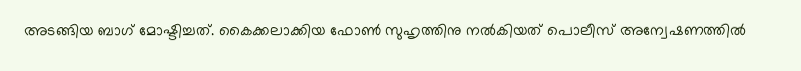അടങ്ങിയ ബാഗ് മോഷ്ടിച്ചത്. കൈക്കലാക്കിയ ഫോണ്‍ സുഹൃത്തിനു നല്‍കിയത് പൊലീസ് അന്വേഷണത്തില്‍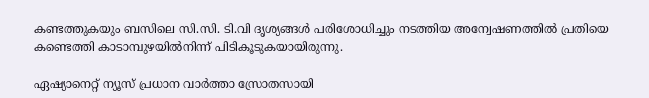കണ്ടത്തുകയും ബസിലെ സി.സി. ടി.വി ദൃശ്യങ്ങള്‍ പരിശോധിച്ചും നടത്തിയ അന്വേഷണത്തില്‍ പ്രതിയെ കണ്ടെത്തി കാടാമ്പുഴയില്‍നിന്ന് പിടികൂടുകയായിരുന്നു.

ഏഷ്യാനെറ്റ് ന്യൂസ് പ്രധാന വാർത്താ സ്രോതസായി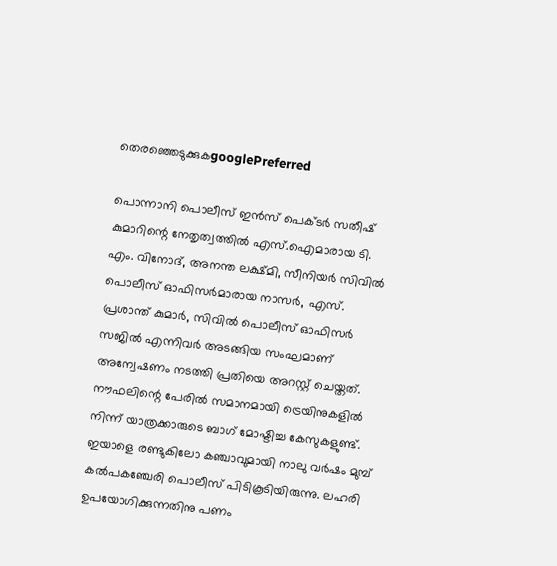തെരഞ്ഞെടുക്കുകgooglePreferred

പൊന്നാനി പൊലീസ് ഇന്‍സ് പെക്ടര്‍ സതീഷ് കുമാറിന്റെ നേതൃത്വത്തില്‍ എസ്.ഐമാരായ ടി. എം. വിനോദ്, അനന്ത ലക്ഷ്മി, സീനിയര്‍ സിവില്‍ പൊലീസ് ഓഫിസര്‍മാരായ നാസര്‍, എസ്. പ്രശാന്ത് കുമാര്‍, സിവില്‍ പൊലീസ് ഓഫിസര്‍ സജില്‍ എന്നിവര്‍ അടങ്ങിയ സംഘമാണ് അന്വേഷണം നടത്തി പ്രതിയെ അറസ്റ്റ് ചെയ്തത്. നൗഫലിന്റെ പേരില്‍ സമാനമായി ട്രെയിനുകളില്‍ നിന്ന് യാത്രക്കാരുടെ ബാഗ് മോഷ്ടിച്ച കേസുകളുണ്ട്. ഇയാളെ രണ്ടുകിലോ കഞ്ചാവുമായി നാലു വര്‍ഷം മുമ്പ് കല്‍പകഞ്ചേരി പൊലീസ് പിടികൂടിയിരുന്നു. ലഹരി ഉപയോഗിക്കുന്നതിനു പണം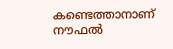കണ്ടെത്താനാണ് നൗഫൽ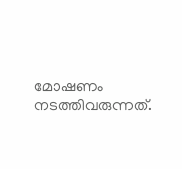മോഷണം നടത്തിവരുന്നത്.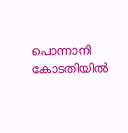പൊന്നാനി കോടതിയില്‍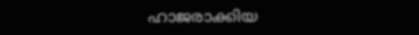ഹാജരാക്കിയ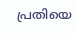പ്രതിയെ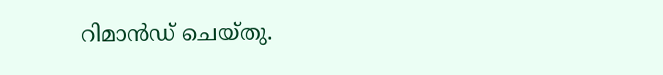റിമാന്‍ഡ് ചെയ്തു.